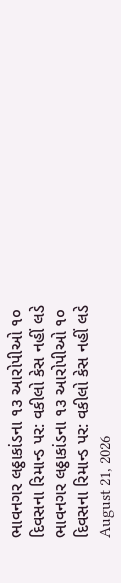ભાવનગર લઠ્ઠાકાંડના ૧૩ આરોપીઓ ૧૦ દિવસના રિમાન્ડ પર: વકીલો કેસ નહીં લડે
ભાવનગર લઠ્ઠાકાંડના ૧૩ આરોપીઓ ૧૦ દિવસના રિમાન્ડ પર: વકીલો કેસ નહીં લડે
August 21, 2026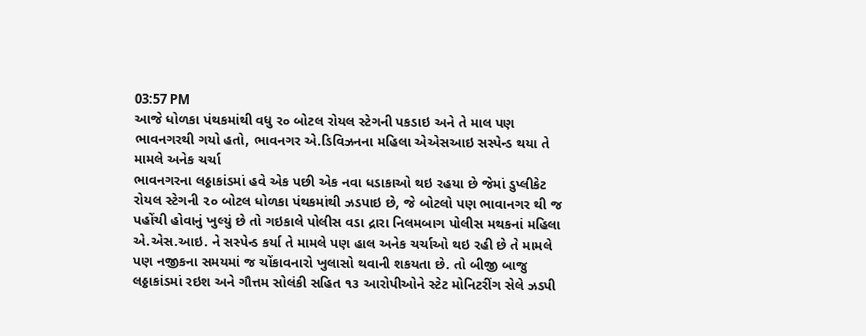03:57 PM
આજે ધોળકા પંથકમાંથી વધુ ર૦ બોટલ રોયલ સ્ટેગની પકડાઇ અને તે માલ પણ ભાવનગરથી ગયો હતો, ભાવનગર એ.ડિવિઝનના મહિલા એએસઆઇ સસ્પેન્ડ થયા તે મામલે અનેક ચર્ચા
ભાવનગરના લઠ્ઠાકાંડમાં હવે એક પછી એક નવા ધડાકાઓ થઇ રહયા છે જેમાં ડુપ્લીકેટ રોયલ સ્ટેગની ૨૦ બોટલ ધોળકા પંથકમાંથી ઝડપાઇ છે, જે બોટલો પણ ભાવાનગર થી જ પહોંચી હોવાનું ખુલ્યું છે તો ગઇકાલે પોલીસ વડા દ્રારા નિલમબાગ પોલીસ મથકનાં મહિલા એ.એસ.આઇ. ને સસ્પેન્ડ કર્યા તે મામલે પણ હાલ અનેક ચર્ચાઓ થઇ રહી છે તે મામલે પણ નજીકના સમયમાં જ ચોંકાવનારો ખુલાસો થવાની શકયતા છે. તો બીજી બાજુ લઠ્ઠાકાંડમાં રઇશ અને ગૌત્તમ સોલંકી સહિત ૧૩ આરોપીઓને સ્ટેટ મોનિટરીંગ સેલે ઝડપી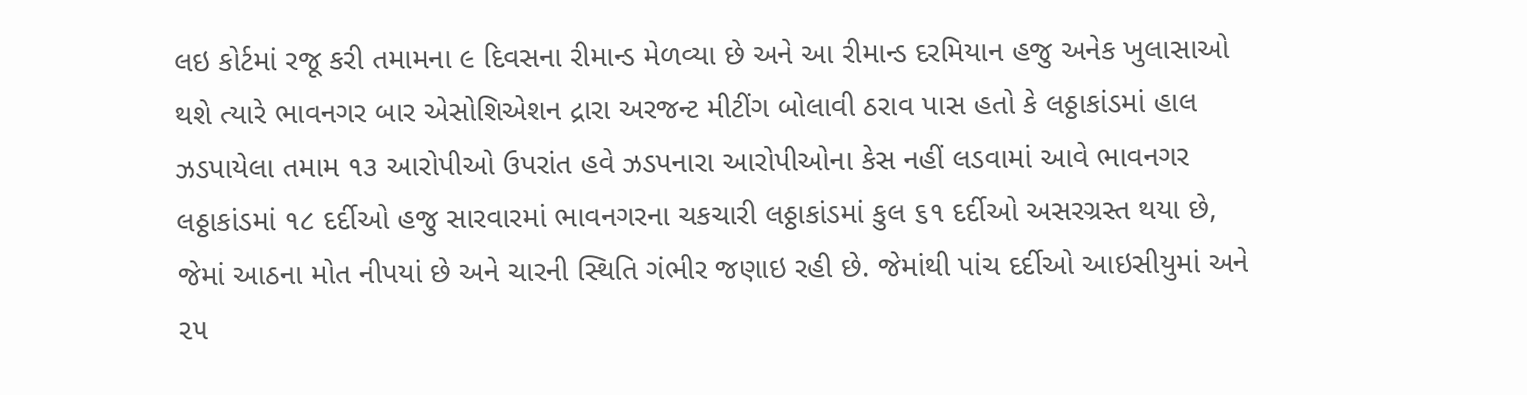લઇ કોર્ટમાં રજૂ કરી તમામના ૯ દિવસના રીમાન્ડ મેળવ્યા છે અને આ રીમાન્ડ દરમિયાન હજુ અનેક ખુલાસાઓ થશે ત્યારે ભાવનગર બાર એસોશિએશન દ્રારા અરજન્ટ મીટીંગ બોલાવી ઠરાવ પાસ હતો કે લઠ્ઠાકાંડમાં હાલ ઝડપાયેલા તમામ ૧૩ આરોપીઓ ઉપરાંત હવે ઝડપનારા આરોપીઓના કેસ નહીં લડવામાં આવે ભાવનગર લઠ્ઠાકાંડમાં ૧૮ દર્દીઓ હજુ સારવારમાં ભાવનગરના ચકચારી લઠ્ઠાકાંડમાં કુલ ૬૧ દર્દીઓ અસરગ્રસ્ત થયા છે, જેમાં આઠના મોત નીપયાં છે અને ચારની સ્થિતિ ગંભીર જણાઇ રહી છે. જેમાંથી પાંચ દર્દીઓ આઇસીયુમાં અને ૨૫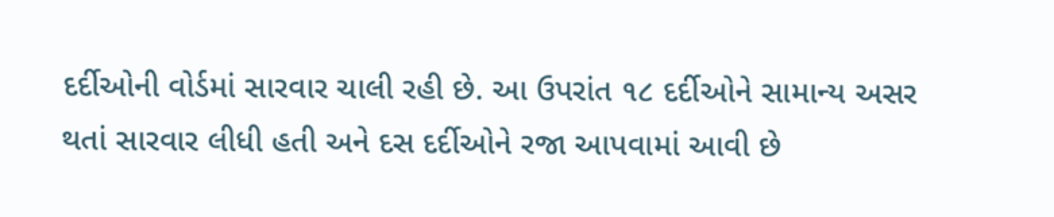દર્દીઓની વોર્ડમાં સારવાર ચાલી રહી છે. આ ઉપરાંત ૧૮ દર્દીઓને સામાન્ય અસર થતાં સારવાર લીધી હતી અને દસ દર્દીઓને રજા આપવામાં આવી છે